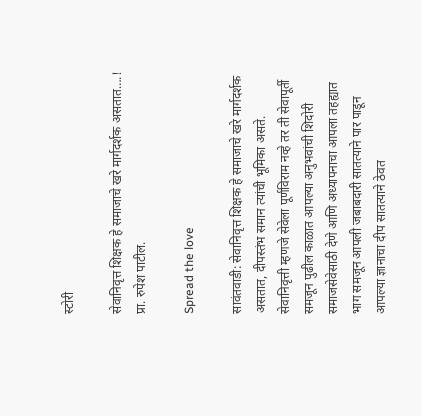स्टोरी

सेवानिवृत्त शिक्षक हे समाजाचे खरे मार्गदर्शक असतात….! प्रा. रुपेश पाटील.

Spread the love

सावंतवाडी: सेवानिवृत्त शिक्षक हे समाजाचे खरे मार्गदर्शक असतात, दीपस्तंभ समान त्यांची भूमिका असते. सेवानिवृत्ती म्हणजे सेवेला पूर्णविराम नव्हे तर ती सेवापूर्ती समजून पुढील काळात आपल्या अनुभवांची शिदोरी समाजसेवेसाठी देणे आणि अध्यापनाचा आपला तहह्यात भाग समजून आपली जबाबदारी सातत्याने पार पाडून आपल्या ज्ञानाचा दीप सातत्याने ठेवत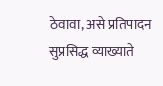ठेवावा, असे प्रतिपादन सुप्रसिद्ध व्याख्याते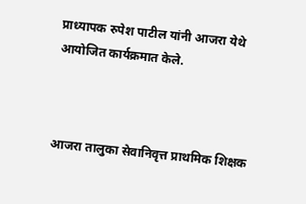प्राध्यापक रुपेश पाटील यांनी आजरा येथे आयोजित कार्यक्रमात केले.



आजरा तालुका सेवानिवृत्त प्राथमिक शिक्षक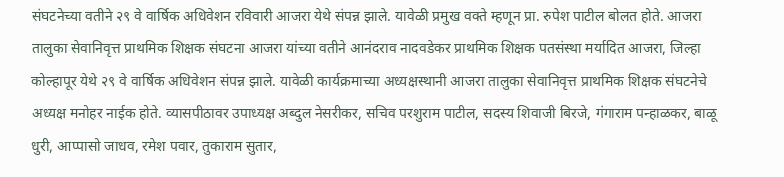संघटनेच्या वतीने २९ वे वार्षिक अधिवेशन रविवारी आजरा येथे संपन्न झाले. यावेळी प्रमुख वक्ते म्हणून प्रा. रुपेश पाटील बोलत होते. आजरा तालुका सेवानिवृत्त प्राथमिक शिक्षक संघटना आजरा यांच्या वतीने आनंदराव नादवडेकर प्राथमिक शिक्षक पतसंस्था मर्यादित आजरा, जिल्हा कोल्हापूर येथे २९ वे वार्षिक अधिवेशन संपन्न झाले. यावेळी कार्यक्रमाच्या अध्यक्षस्थानी आजरा तालुका सेवानिवृत्त प्राथमिक शिक्षक संघटनेचे अध्यक्ष मनोहर नाईक होते. व्यासपीठावर उपाध्यक्ष अब्दुल नेसरीकर, सचिव परशुराम पाटील, सदस्य शिवाजी बिरजे, गंगाराम पन्हाळकर, बाळू धुरी, आप्पासो जाधव, रमेश पवार, तुकाराम सुतार,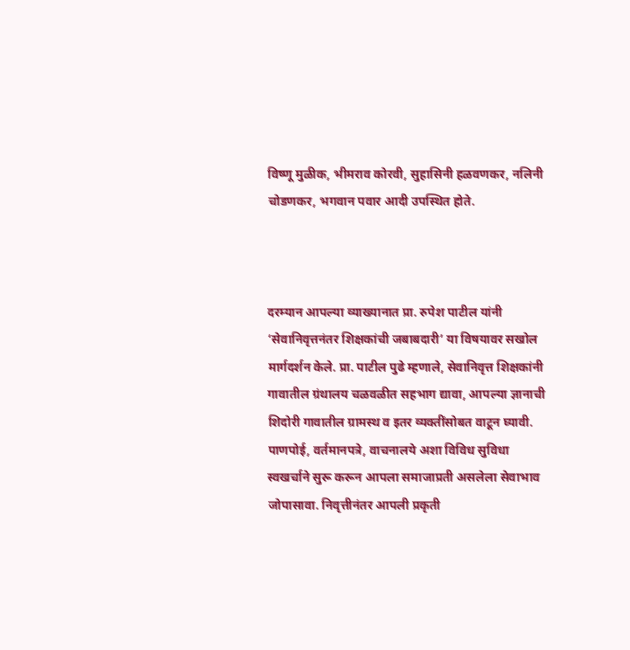विष्णू मुळीक, भीमराव कोरवी, सुहासिनी हळवणकर, नलिनी चोडणकर, भगवान पवार आदी उपस्थित होते.



दरम्यान आपल्या व्याख्यानात प्रा. रुपेश पाटील यांनी ‘सेवानिवृत्तनंतर शिक्षकांची जबाबदारी’ या विषयावर सखोल मार्गदर्शन केले. प्रा. पाटील पुढे म्हणाले, सेवानिवृत्त शिक्षकांनी गावातील ग्रंथालय चळवळीत सहभाग द्यावा, आपल्या ज्ञानाची शिदोरी गावातील ग्रामस्थ व इतर व्यक्तींसोबत वाटून घ्यावी. पाणपोई, वर्तमानपत्रे, वाचनालये अशा विविध सुविधा स्वखर्चाने सुरू करून आपला समाजाप्रती असलेला सेवाभाव जोपासावा. निवृत्तीनंतर आपली प्रकृती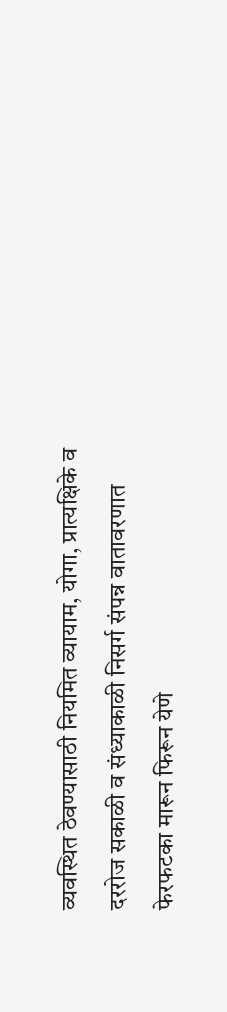व्यवस्थित ठेवण्यासाठी नियमित व्यायाम, योगा, प्रात्यक्षिके व दररोज सकाळी व संध्याकाळी निसर्ग संपन्न वातावरणात फेरफटका मारून फिरून येणे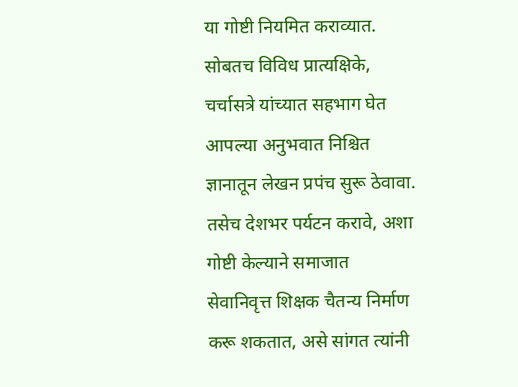या गोष्टी नियमित कराव्यात. सोबतच विविध प्रात्यक्षिके, चर्चासत्रे यांच्यात सहभाग घेत आपल्या अनुभवात निश्चित ज्ञानातून लेखन प्रपंच सुरू ठेवावा. तसेच देशभर पर्यटन करावे, अशा गोष्टी केल्याने समाजात सेवानिवृत्त शिक्षक चैतन्य निर्माण करू शकतात, असे सांगत त्यांनी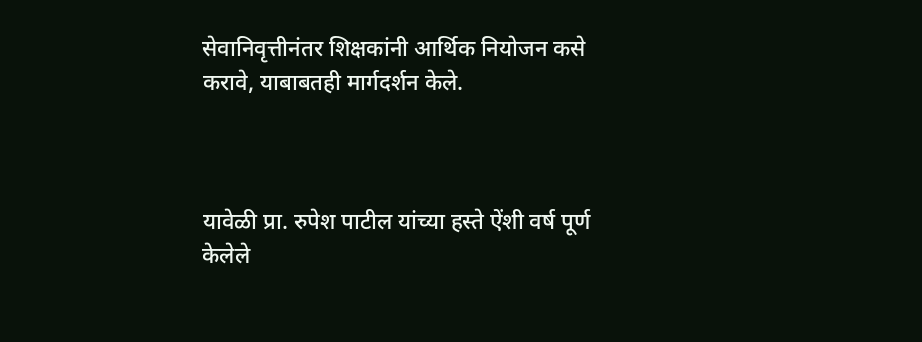सेवानिवृत्तीनंतर शिक्षकांनी आर्थिक नियोजन कसे करावे, याबाबतही मार्गदर्शन केले.



यावेळी प्रा. रुपेश पाटील यांच्या हस्ते ऐंशी वर्ष पूर्ण केलेले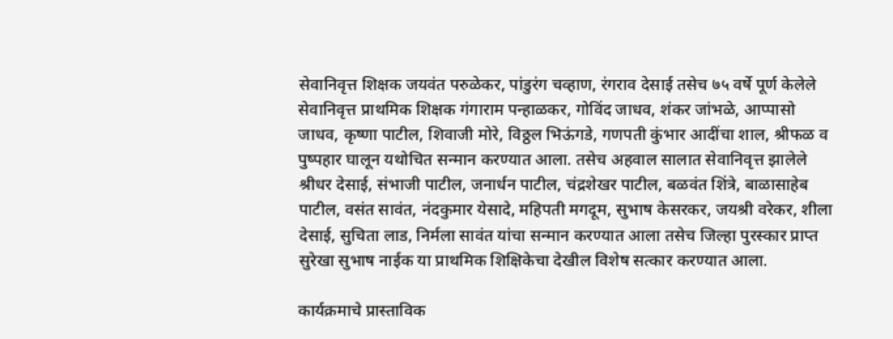सेवानिवृत्त शिक्षक जयवंत परुळेकर, पांडुरंग चव्हाण, रंगराव देसाई तसेच ७५ वर्षे पूर्ण केलेले सेवानिवृत्त प्राथमिक शिक्षक गंगाराम पन्हाळकर, गोविंद जाधव, शंकर जांभळे, आप्पासो जाधव, कृष्णा पाटील, शिवाजी मोरे, विठ्ठल भिऊंगडे, गणपती कुंभार आदींचा शाल, श्रीफळ व पुष्पहार घालून यथोचित सन्मान करण्यात आला. तसेच अहवाल सालात सेवानिवृत्त झालेले श्रीधर देसाई, संभाजी पाटील, जनार्धन पाटील, चंद्रशेखर पाटील, बळवंत शिंत्रे, बाळासाहेब पाटील, वसंत सावंत, नंदकुमार येसादे, महिपती मगदूम, सुभाष केसरकर, जयश्री वरेकर, शीला देसाई, सुचिता लाड, निर्मला सावंत यांचा सन्मान करण्यात आला तसेच जिल्हा पुरस्कार प्राप्त सुरेखा सुभाष नाईक या प्राथमिक शिक्षिकेचा देखील विशेष सत्कार करण्यात आला.

कार्यक्रमाचे प्रास्ताविक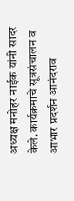अध्यक्ष मनोहर नाईक यांनी सादर केले. कार्यक्रमाचे सूत्रसंचालन व आभार प्रदर्शन आनंदराव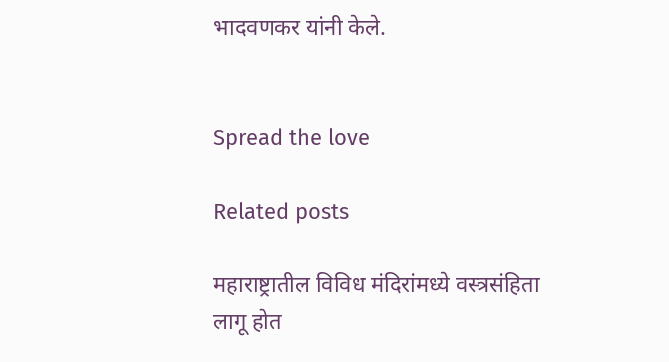भादवणकर यांनी केले.


Spread the love

Related posts

महाराष्ट्रातील विविध मंदिरांमध्ये वस्त्रसंहिता लागू होत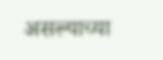असल्याच्या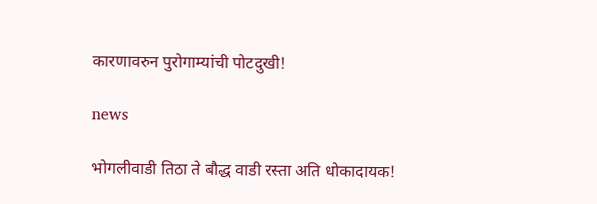कारणावरुन पुरोगाम्यांची पोटदुखी!

news

भोगलीवाडी तिठा ते बौद्ध वाडी रस्ता अति धोकादायक!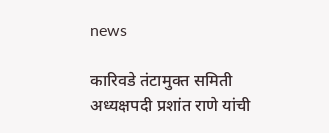news

कारिवडे तंटामुक्त समिती अध्यक्षपदी प्रशांत राणे यांची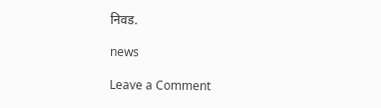निवड.

news

Leave a Comment